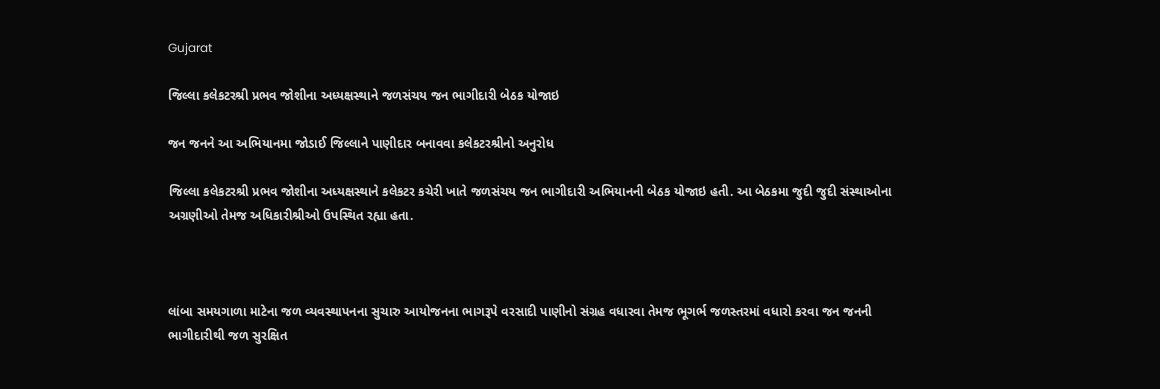Gujarat

જિલ્લા કલેકટરશ્રી પ્રભવ જોશીના અધ્યક્ષસ્થાને જળસંચય જન ભાગીદારી બેઠક યોજાઇ

જન જનને આ અભિયાનમા જોડાઈ જિલ્લાને પાણીદાર બનાવવા કલેકટરશ્રીનો અનુરોધ

જિલ્લા કલેકટરશ્રી પ્રભવ જોશીના અધ્યક્ષસ્થાને કલેકટર કચેરી ખાતે જળસંચય જન ભાગીદારી અભિયાનની બેઠક યોજાઇ હતી. આ બેઠકમા જુદી જુદી સંસ્થાઓના અગ્રણીઓ તેમજ અધિકારીશ્રીઓ ઉપસ્થિત રહ્યા હતા.



લાંબા સમયગાળા માટેના જળ વ્યવસ્થાપનના સુચારુ આયોજનના ભાગરૂપે વરસાદી પાણીનો સંગ્રહ વધારવા તેમજ ભૂગર્ભ જળસ્તરમાં વધારો કરવા જન જનની ભાગીદારીથી જળ સુરક્ષિત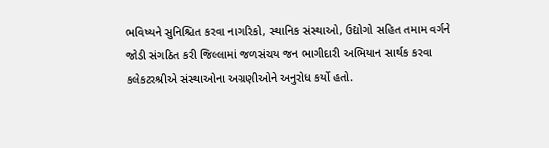ભવિષ્યને સુનિશ્ચિત કરવા નાગરિકો, સ્થાનિક સંસ્થાઓ, ઉદ્યોગો સહિત તમામ વર્ગને જોડી સંગઠિત કરી જિલ્લામાં જળસંચય જન ભાગીદારી અભિયાન સાર્થક કરવા કલેકટરશ્રીએ સંસ્થાઓના અગ્રણીઓને અનુરોધ કર્યો હતો.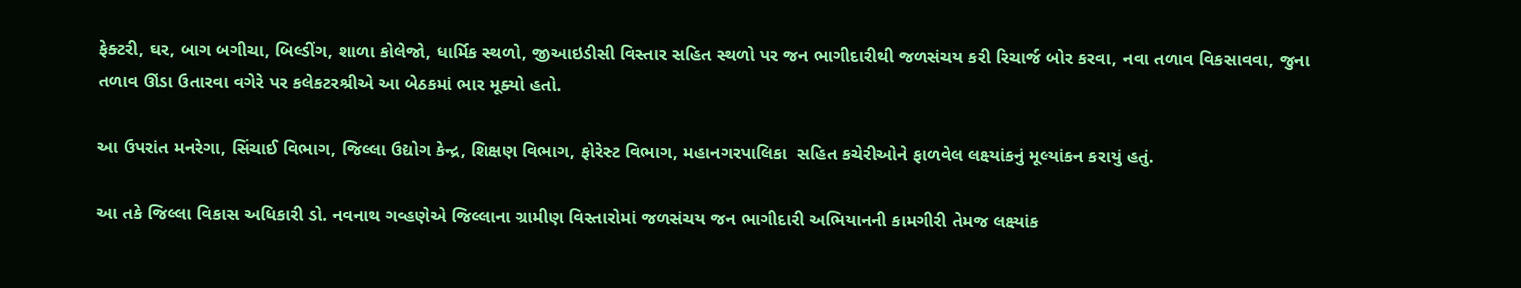ફેક્ટરી, ઘર, બાગ બગીચા, બિલ્ડીંગ, શાળા કોલેજો, ધાર્મિક સ્થળો, જીઆઇડીસી વિસ્તાર સહિત સ્થળો પર જન ભાગીદારીથી જળસંચય કરી રિચાર્જ બોર કરવા, નવા તળાવ વિકસાવવા, જુના તળાવ ઊંડા ઉતારવા વગેરે પર કલેકટરશ્રીએ આ બેઠકમાં ભાર મૂક્યો હતો.

આ ઉપરાંત મનરેગા, સિંચાઈ વિભાગ, જિલ્લા ઉદ્યોગ કેન્દ્ર, શિક્ષણ વિભાગ, ફોરેસ્ટ વિભાગ, મહાનગરપાલિકા  સહિત કચેરીઓને ફાળવેલ લક્ષ્યાંકનું મૂલ્યાંકન કરાયું હતું.

આ તકે જિલ્લા વિકાસ અધિકારી ડો. નવનાથ ગવ્હણેએ જિલ્લાના ગ્રામીણ વિસ્તારોમાં જળસંચય જન ભાગીદારી અભિયાનની કામગીરી તેમજ લક્ષ્યાંક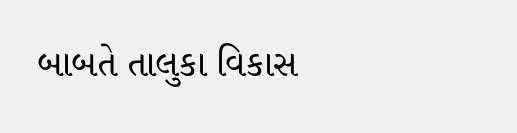બાબતે તાલુકા વિકાસ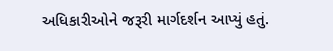અધિકારીઓને જરૂરી માર્ગદર્શન આપ્યું હતું.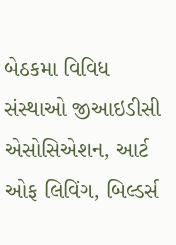બેઠકમા વિવિધ સંસ્થાઓ જીઆઇડીસી એસોસિએશન, આર્ટ ઓફ લિવિંગ, બિલ્ડર્સ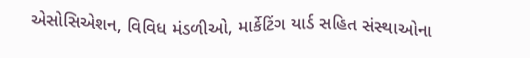એસોસિએશન, વિવિધ મંડળીઓ, માર્કેટિંગ યાર્ડ સહિત સંસ્થાઓના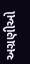અગ્રણીઓ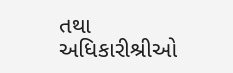તથા અધિકારીશ્રીઓ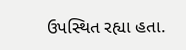ઉપસ્થિત રહ્યા હતા.